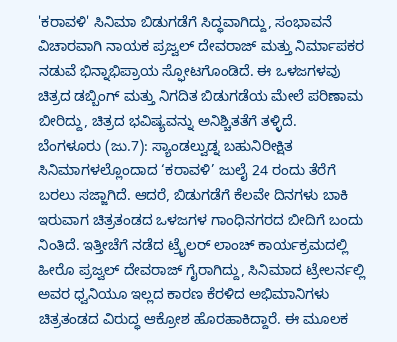'ಕರಾವಳಿ' ಸಿನಿಮಾ ಬಿಡುಗಡೆಗೆ ಸಿದ್ಧವಾಗಿದ್ದು, ಸಂಭಾವನೆ ವಿಚಾರವಾಗಿ ನಾಯಕ ಪ್ರಜ್ವಲ್ ದೇವರಾಜ್ ಮತ್ತು ನಿರ್ಮಾಪಕರ ನಡುವೆ ಭಿನ್ನಾಭಿಪ್ರಾಯ ಸ್ಫೋಟಗೊಂಡಿದೆ. ಈ ಒಳಜಗಳವು ಚಿತ್ರದ ಡಬ್ಬಿಂಗ್ ಮತ್ತು ನಿಗದಿತ ಬಿಡುಗಡೆಯ ಮೇಲೆ ಪರಿಣಾಮ ಬೀರಿದ್ದು, ಚಿತ್ರದ ಭವಿಷ್ಯವನ್ನು ಅನಿಶ್ಚಿತತೆಗೆ ತಳ್ಳಿದೆ.
ಬೆಂಗಳೂರು (ಜು.7): ಸ್ಯಾಂಡಲ್ವುಡ್ನ ಬಹುನಿರೀಕ್ಷಿತ ಸಿನಿಮಾಗಳಲ್ಲೊಂದಾದ ‘ಕರಾವಳಿ’ ಜುಲೈ 24 ರಂದು ತೆರೆಗೆ ಬರಲು ಸಜ್ಜಾಗಿದೆ. ಆದರೆ, ಬಿಡುಗಡೆಗೆ ಕೆಲವೇ ದಿನಗಳು ಬಾಕಿ ಇರುವಾಗ ಚಿತ್ರತಂಡದ ಒಳಜಗಳ ಗಾಂಧಿನಗರದ ಬೀದಿಗೆ ಬಂದು ನಿಂತಿದೆ. ಇತ್ತೀಚೆಗೆ ನಡೆದ ಟ್ರೈಲರ್ ಲಾಂಚ್ ಕಾರ್ಯಕ್ರಮದಲ್ಲಿ ಹೀರೊ ಪ್ರಜ್ವಲ್ ದೇವರಾಜ್ ಗೈರಾಗಿದ್ದು, ಸಿನಿಮಾದ ಟ್ರೇಲರ್ನಲ್ಲಿ ಅವರ ಧ್ವನಿಯೂ ಇಲ್ಲದ ಕಾರಣ ಕೆರಳಿದ ಅಭಿಮಾನಿಗಳು ಚಿತ್ರತಂಡದ ವಿರುದ್ಧ ಆಕ್ರೋಶ ಹೊರಹಾಕಿದ್ದಾರೆ. ಈ ಮೂಲಕ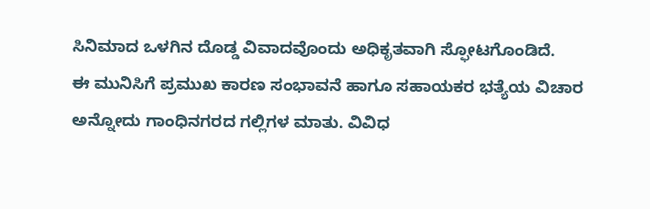ಸಿನಿಮಾದ ಒಳಗಿನ ದೊಡ್ಡ ವಿವಾದವೊಂದು ಅಧಿಕೃತವಾಗಿ ಸ್ಫೋಟಗೊಂಡಿದೆ.
ಈ ಮುನಿಸಿಗೆ ಪ್ರಮುಖ ಕಾರಣ ಸಂಭಾವನೆ ಹಾಗೂ ಸಹಾಯಕರ ಭತ್ಯೆಯ ವಿಚಾರ ಅನ್ನೋದು ಗಾಂಧಿನಗರದ ಗಲ್ಲಿಗಳ ಮಾತು. ವಿವಿಧ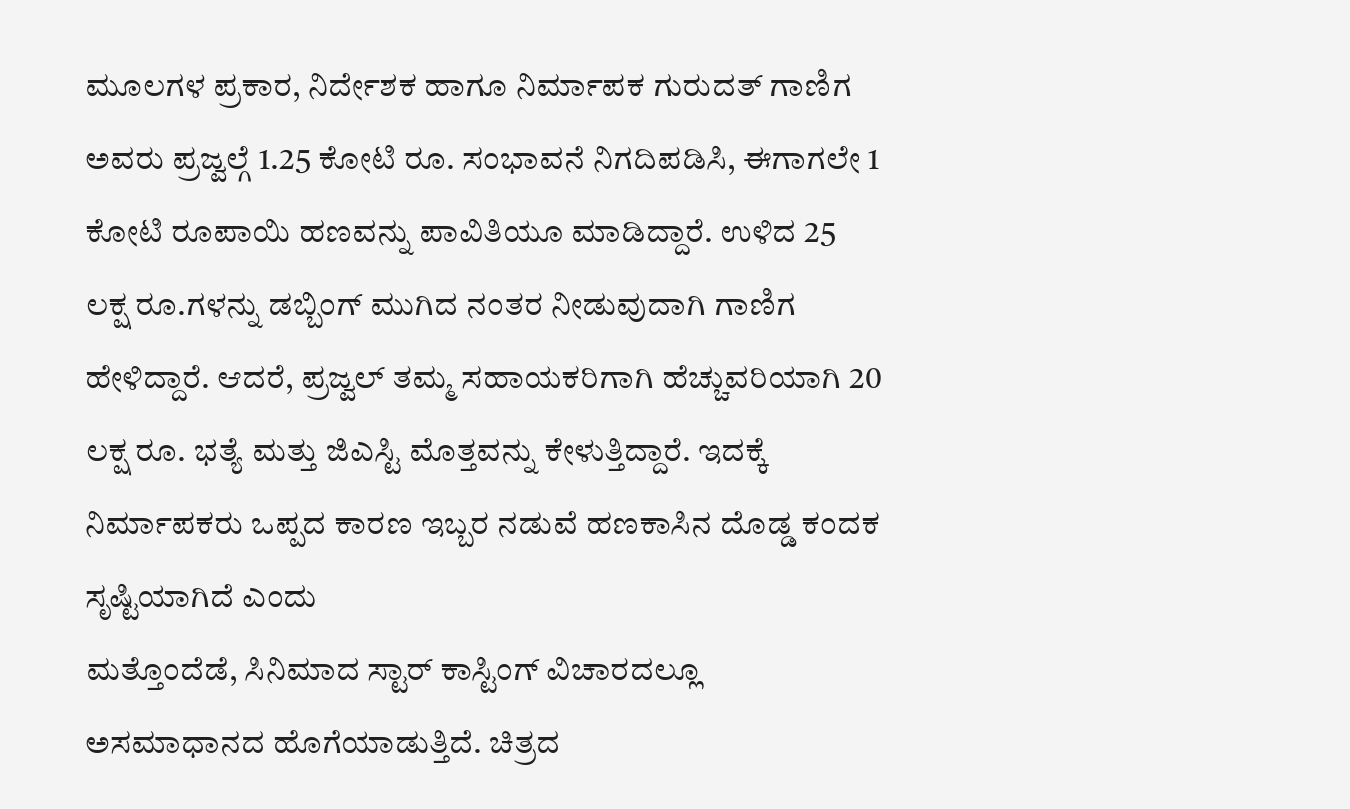ಮೂಲಗಳ ಪ್ರಕಾರ, ನಿರ್ದೇಶಕ ಹಾಗೂ ನಿರ್ಮಾಪಕ ಗುರುದತ್ ಗಾಣಿಗ ಅವರು ಪ್ರಜ್ವಲ್ಗೆ 1.25 ಕೋಟಿ ರೂ. ಸಂಭಾವನೆ ನಿಗದಿಪಡಿಸಿ, ಈಗಾಗಲೇ 1 ಕೋಟಿ ರೂಪಾಯಿ ಹಣವನ್ನು ಪಾವಿತಿಯೂ ಮಾಡಿದ್ದಾರೆ. ಉಳಿದ 25 ಲಕ್ಷ ರೂ.ಗಳನ್ನು ಡಬ್ಬಿಂಗ್ ಮುಗಿದ ನಂತರ ನೀಡುವುದಾಗಿ ಗಾಣಿಗ ಹೇಳಿದ್ದಾರೆ. ಆದರೆ, ಪ್ರಜ್ವಲ್ ತಮ್ಮ ಸಹಾಯಕರಿಗಾಗಿ ಹೆಚ್ಚುವರಿಯಾಗಿ 20 ಲಕ್ಷ ರೂ. ಭತ್ಯೆ ಮತ್ತು ಜಿಎಸ್ಟಿ ಮೊತ್ತವನ್ನು ಕೇಳುತ್ತಿದ್ದಾರೆ. ಇದಕ್ಕೆ ನಿರ್ಮಾಪಕರು ಒಪ್ಪದ ಕಾರಣ ಇಬ್ಬರ ನಡುವೆ ಹಣಕಾಸಿನ ದೊಡ್ಡ ಕಂದಕ ಸೃಷ್ಟಿಯಾಗಿದೆ ಎಂದು
ಮತ್ತೊಂದೆಡೆ, ಸಿನಿಮಾದ ಸ್ಟಾರ್ ಕಾಸ್ಟಿಂಗ್ ವಿಚಾರದಲ್ಲೂ ಅಸಮಾಧಾನದ ಹೊಗೆಯಾಡುತ್ತಿದೆ. ಚಿತ್ರದ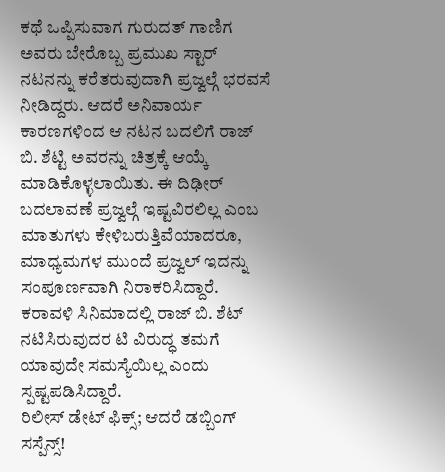ಕಥೆ ಒಪ್ಪಿಸುವಾಗ ಗುರುದತ್ ಗಾಣಿಗ ಅವರು ಬೇರೊಬ್ಬ ಪ್ರಮುಖ ಸ್ಟಾರ್ ನಟನನ್ನು ಕರೆತರುವುದಾಗಿ ಪ್ರಜ್ವಲ್ಗೆ ಭರವಸೆ ನೀಡಿದ್ದರು. ಆದರೆ ಅನಿವಾರ್ಯ ಕಾರಣಗಳಿಂದ ಆ ನಟನ ಬದಲಿಗೆ ರಾಜ್ ಬಿ. ಶೆಟ್ಟಿ ಅವರನ್ನು ಚಿತ್ರಕ್ಕೆ ಆಯ್ಕೆ ಮಾಡಿಕೊಳ್ಳಲಾಯಿತು. ಈ ದಿಢೀರ್ ಬದಲಾವಣೆ ಪ್ರಜ್ವಲ್ಗೆ ಇಷ್ಟವಿರಲಿಲ್ಲ ಎಂಬ ಮಾತುಗಳು ಕೇಳಿಬರುತ್ತಿವೆಯಾದರೂ, ಮಾಧ್ಯಮಗಳ ಮುಂದೆ ಪ್ರಜ್ವಲ್ ಇದನ್ನು ಸಂಪೂರ್ಣವಾಗಿ ನಿರಾಕರಿಸಿದ್ದಾರೆ. ಕರಾವಳಿ ಸಿನಿಮಾದಲ್ಲಿ ರಾಜ್ ಬಿ. ಶೆಟ್ ನಟಿಸಿರುವುದರ ಟಿ ವಿರುದ್ಧ ತಮಗೆ ಯಾವುದೇ ಸಮಸ್ಯೆಯಿಲ್ಲ ಎಂದು ಸ್ಪಷ್ಟಪಡಿಸಿದ್ದಾರೆ.
ರಿಲೀಸ್ ಡೇಟ್ ಫಿಕ್ಸ್; ಆದರೆ ಡಬ್ಬಿಂಗ್ ಸಸ್ಪೆನ್ಸ್!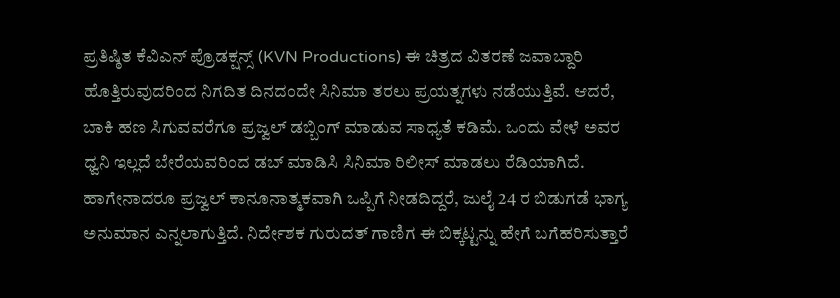ಪ್ರತಿಷ್ಠಿತ ಕೆವಿಎನ್ ಪ್ರೊಡಕ್ಷನ್ಸ್ (KVN Productions) ಈ ಚಿತ್ರದ ವಿತರಣೆ ಜವಾಬ್ದಾರಿ ಹೊತ್ತಿರುವುದರಿಂದ ನಿಗದಿತ ದಿನದಂದೇ ಸಿನಿಮಾ ತರಲು ಪ್ರಯತ್ನಗಳು ನಡೆಯುತ್ತಿವೆ. ಆದರೆ, ಬಾಕಿ ಹಣ ಸಿಗುವವರೆಗೂ ಪ್ರಜ್ವಲ್ ಡಬ್ಬಿಂಗ್ ಮಾಡುವ ಸಾಧ್ಯತೆ ಕಡಿಮೆ. ಒಂದು ವೇಳೆ ಅವರ ಧ್ವನಿ ಇಲ್ಲದೆ ಬೇರೆಯವರಿಂದ ಡಬ್ ಮಾಡಿಸಿ ಸಿನಿಮಾ ರಿಲೀಸ್ ಮಾಡಲು ರೆಡಿಯಾಗಿದೆ. ಹಾಗೇನಾದರೂ ಪ್ರಜ್ವಲ್ ಕಾನೂನಾತ್ಮಕವಾಗಿ ಒಪ್ಪಿಗೆ ನೀಡದಿದ್ದರೆ, ಜುಲೈ 24 ರ ಬಿಡುಗಡೆ ಭಾಗ್ಯ ಅನುಮಾನ ಎನ್ನಲಾಗುತ್ತಿದೆ. ನಿರ್ದೇಶಕ ಗುರುದತ್ ಗಾಣಿಗ ಈ ಬಿಕ್ಕಟ್ಟನ್ನು ಹೇಗೆ ಬಗೆಹರಿಸುತ್ತಾರೆ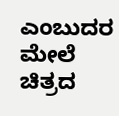ಎಂಬುದರ ಮೇಲೆ ಚಿತ್ರದ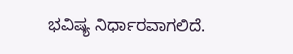ಭವಿಷ್ಯ ನಿರ್ಧಾರವಾಗಲಿದೆ.